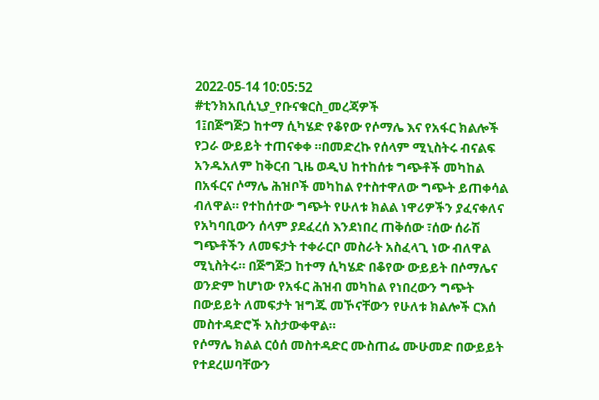2022-05-14 10:05:52
#ቲንክአቢሲኒያ_የቡናቁርስ_መረጃዎች
1፤በጅግጅጋ ከተማ ሲካሄድ የቆየው የሶማሌ እና የአፋር ክልሎች የጋራ ውይይት ተጠናቀቀ ።በመድረኩ የሰላም ሚኒስትሩ ብናልፍ አንዱአለም ከቅርብ ጊዜ ወዲህ ከተከሰቱ ግጭቶች መካከል በአፋርና ሶማሌ ሕዝቦች መካከል የተስተዋለው ግጭት ይጠቀሳል ብለዋል። የተከሰተው ግጭት የሁለቱ ክልል ነዋሪዎችን ያፈናቀለና የአካባቢውን ሰላም ያደፈረሰ እንደነበረ ጠቅሰው ፣ሰው ሰራሽ ግጭቶችን ለመፍታት ተቀራርቦ መስራት አስፈላጊ ነው ብለዋል ሚኒስትሩ። በጅግጅጋ ከተማ ሲካሄድ በቆየው ውይይት በሶማሌና ወንድም ከሆነው የአፋር ሕዝብ መካከል የነበረውን ግጭት በውይይት ለመፍታት ዝግጁ መኾናቸውን የሁለቱ ክልሎች ርእሰ መስተዳድሮች አስታውቀዋል።
የሶማሌ ክልል ርዕሰ መስተዳድር ሙስጠፌ ሙሁመድ በውይይት የተደረሠባቸውን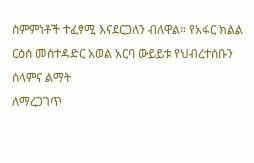ስምምነቶች ተፈፃሚ እናደርጋለን ብለዋል። የአፋር ክልል ርዕሰ መስተዳድር አወል አርባ ውይይቱ የህብረተሰቡን ሰላምና ልማት
ለማረጋገጥ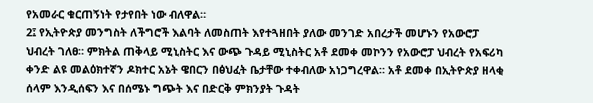የአመራር ቁርጠኝነት የታየበት ነው ብለዋል።
2፤ የኢትዮጵያ መንግስት ለችግሮች እልባት ለመስጠት እየተጓዘበት ያለው መንገድ አበረታች መሆኑን የአውሮፓ ህብረት ገለፀ። ምክትል ጠቅላይ ሚኒስትር እና ውጭ ጉዳይ ሚኒስትር አቶ ደመቀ መኮንን የአውሮፓ ህብረት የአፍሪካ ቀንድ ልዩ መልዕክተኛን ዶክተር አኔት ዌበርን በፅህፈት ቤታቸው ተቀብለው አነጋግረዋል። አቶ ደመቀ በኢትዮጵያ ዘላቂ ሰላም እንዲሰፍን እና በሰሜኑ ግጭት እና በድርቅ ምክንያት ጉዳት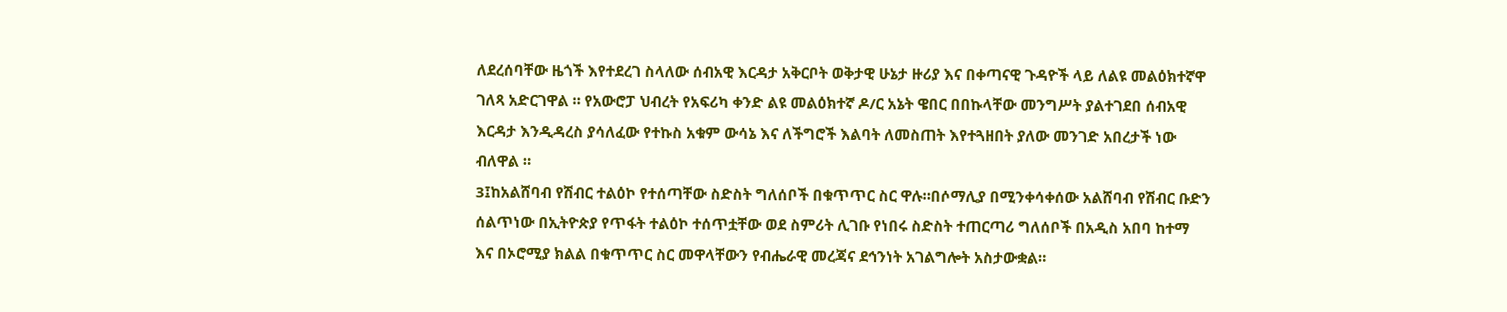ለደረሰባቸው ዜጎች እየተደረገ ስላለው ሰብአዊ እርዳታ አቅርቦት ወቅታዊ ሁኔታ ዙሪያ እና በቀጣናዊ ጉዳዮች ላይ ለልዩ መልዕክተኛዋ ገለጻ አድርገዋል ። የአውሮፓ ህብረት የአፍሪካ ቀንድ ልዩ መልዕክተኛ ዶ/ር አኔት ዌበር በበኩላቸው መንግሥት ያልተገደበ ሰብአዊ እርዳታ እንዲዳረስ ያሳለፈው የተኩስ አቁም ውሳኔ እና ለችግሮች እልባት ለመስጠት እየተጓዘበት ያለው መንገድ አበረታች ነው ብለዋል ።
3፤ከአልሸባብ የሽብር ተልዕኮ የተሰጣቸው ስድስት ግለሰቦች በቁጥጥር ስር ዋሉ።በሶማሊያ በሚንቀሳቀሰው አልሸባብ የሽብር ቡድን ሰልጥነው በኢትዮጵያ የጥፋት ተልዕኮ ተሰጥቷቸው ወደ ስምሪት ሊገቡ የነበሩ ስድስት ተጠርጣሪ ግለሰቦች በአዲስ አበባ ከተማ እና በኦሮሚያ ክልል በቁጥጥር ስር መዋላቸውን የብሔራዊ መረጃና ደኅንነት አገልግሎት አስታውቋል።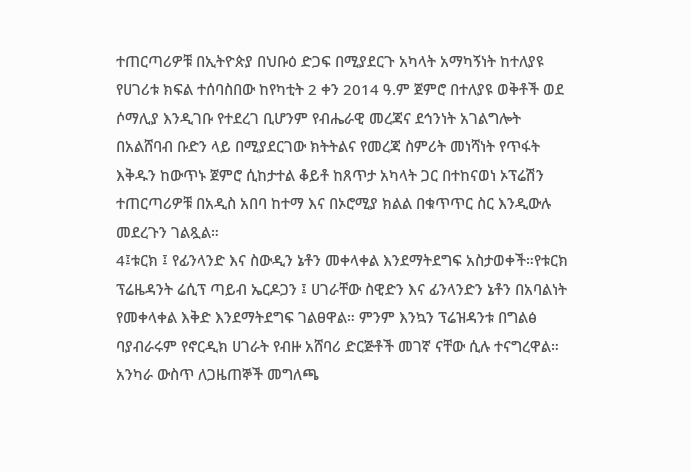ተጠርጣሪዎቹ በኢትዮጵያ በህቡዕ ድጋፍ በሚያደርጉ አካላት አማካኝነት ከተለያዩ የሀገሪቱ ክፍል ተሰባስበው ከየካቲት 2 ቀን 2014 ዓ.ም ጀምሮ በተለያዩ ወቅቶች ወደ ሶማሊያ እንዲገቡ የተደረገ ቢሆንም የብሔራዊ መረጃና ደኅንነት አገልግሎት በአልሸባብ ቡድን ላይ በሚያደርገው ክትትልና የመረጃ ስምሪት መነሻነት የጥፋት እቅዱን ከውጥኑ ጀምሮ ሲከታተል ቆይቶ ከጸጥታ አካላት ጋር በተከናወነ ኦፕሬሽን ተጠርጣሪዎቹ በአዲስ አበባ ከተማ እና በኦሮሚያ ክልል በቁጥጥር ስር እንዲውሉ መደረጉን ገልጿል።
4፤ቱርክ ፤ የፊንላንድ እና ስውዲን ኔቶን መቀላቀል እንደማትደግፍ አስታወቀች።የቱርክ ፕሬዜዳንት ሬሲፕ ጣይብ ኤርዶጋን ፤ ሀገራቸው ስዊድን እና ፊንላንድን ኔቶን በአባልነት የመቀላቀል እቅድ እንደማትደግፍ ገልፀዋል። ምንም እንኳን ፕሬዝዳንቱ በግልፅ ባያብራሩም የኖርዲክ ሀገራት የብዙ አሸባሪ ድርጅቶች መገኛ ናቸው ሲሉ ተናግረዋል። አንካራ ውስጥ ለጋዜጠኞች መግለጫ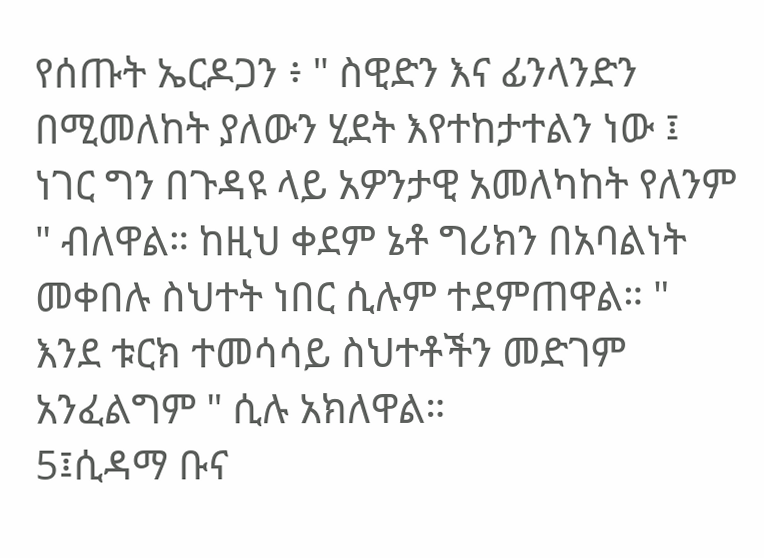የሰጡት ኤርዶጋን ፥ " ስዊድን እና ፊንላንድን በሚመለከት ያለውን ሂደት እየተከታተልን ነው ፤ ነገር ግን በጉዳዩ ላይ አዎንታዊ አመለካከት የለንም " ብለዋል። ከዚህ ቀደም ኔቶ ግሪክን በአባልነት መቀበሉ ስህተት ነበር ሲሉም ተደምጠዋል። " እንደ ቱርክ ተመሳሳይ ስህተቶችን መድገም አንፈልግም " ሲሉ አክለዋል።
5፤ሲዳማ ቡና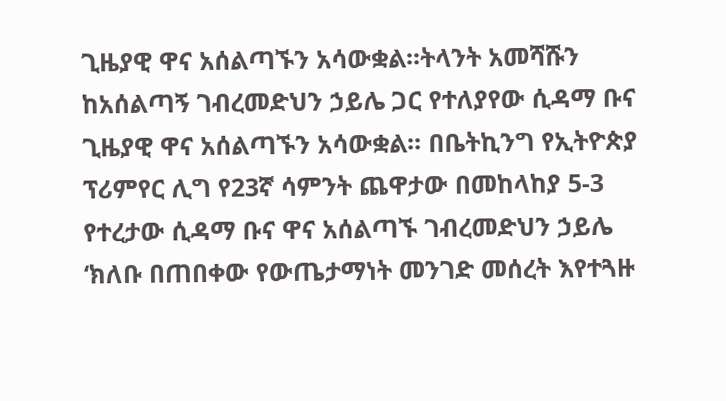ጊዜያዊ ዋና አሰልጣኙን አሳውቋል፡፡ትላንት አመሻሹን ከአሰልጣኝ ገብረመድህን ኃይሌ ጋር የተለያየው ሲዳማ ቡና ጊዜያዊ ዋና አሰልጣኙን አሳውቋል፡፡ በቤትኪንግ የኢትዮጵያ ፕሪምየር ሊግ የ23ኛ ሳምንት ጨዋታው በመከላከያ 5-3 የተረታው ሲዳማ ቡና ዋና አሰልጣኙ ገብረመድህን ኃይሌ ‘ክለቡ በጠበቀው የውጤታማነት መንገድ መሰረት እየተጓዙ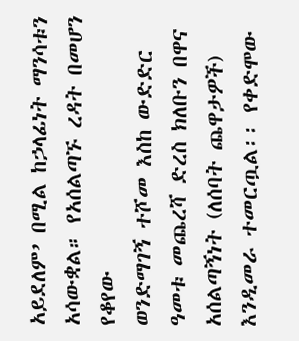አይደለም’ በሚል ከኃላፊነት ማንሳቱን አሳውቋል። የአሰልጣኙ ረዳት በመሆን የቆየው
ወንድማገኝ ተሾመ እስከ ውድድር ዓመቱ መጨረሻ ድረስ ክለቡን በዋና አሰልጣኝነት (ለሰባት ጨዋታዎች) እንዲመራ ተመርጧል፡፡ የቀድሞው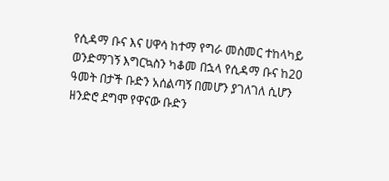የሲዳማ ቡና እና ሀዋሳ ከተማ የግራ መስመር ተከላካይ ወንድማገኝ እግርኳስን ካቆመ በኋላ የሲዳማ ቡና ከ20 ዓመት በታች ቡድን አሰልጣኝ በመሆን ያገለገለ ሲሆን ዘንድሮ ደግሞ የዋናው ቡድን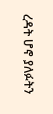ረዳት ሆኖ ያለፉትን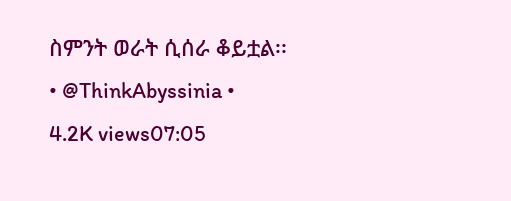ስምንት ወራት ሲሰራ ቆይቷል፡፡
• @ThinkAbyssinia •
4.2K views07:05